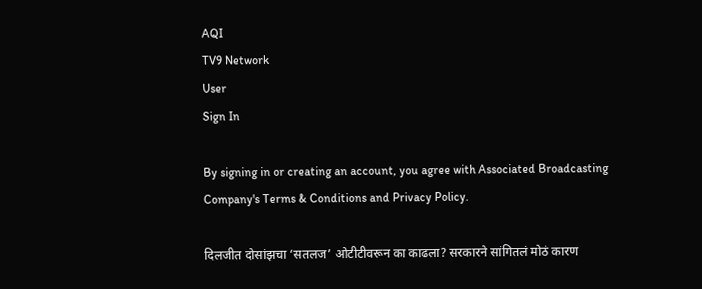AQI
TV9 Network
User
Sign In

By signing in or creating an account, you agree with Associated Broadcasting Company's Terms & Conditions and Privacy Policy.

दिलजीत दोसांझचा ‘सतलज’ ओटीटीवरून का काढला? सरकारने सांगितलं मोठं कारण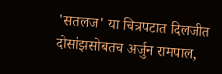'सतलज' या चित्रपटात दिलजीत दोसांझसोबतच अर्जुन रामपाल,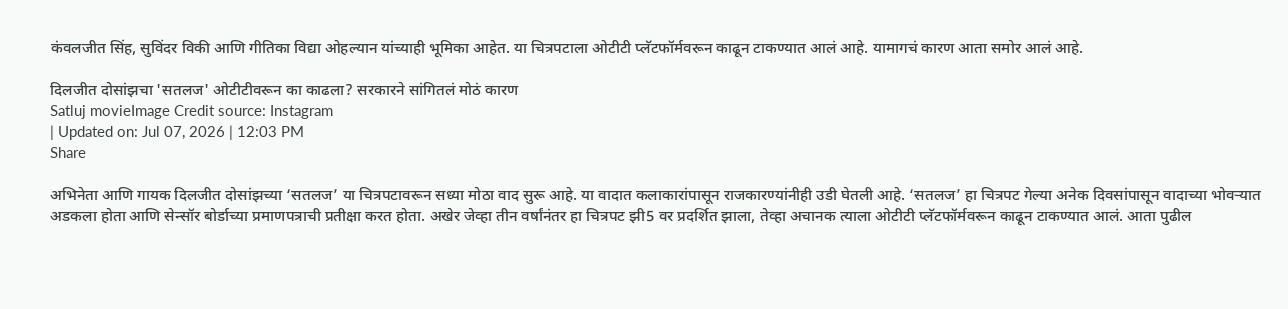कंवलजीत सिंह, सुविंदर विकी आणि गीतिका विद्या ओहल्यान यांच्याही भूमिका आहेत. या चित्रपटाला ओटीटी प्लॅटफॉर्मवरून काढून टाकण्यात आलं आहे. यामागचं कारण आता समोर आलं आहे.

दिलजीत दोसांझचा 'सतलज' ओटीटीवरून का काढला? सरकारने सांगितलं मोठं कारण
Satluj movieImage Credit source: Instagram
| Updated on: Jul 07, 2026 | 12:03 PM
Share

अभिनेता आणि गायक दिलजीत दोसांझच्या ‘सतलज’ या चित्रपटावरून सध्या मोठा वाद सुरू आहे. या वादात कलाकारांपासून राजकारण्यांनीही उडी घेतली आहे. ‘सतलज’ हा चित्रपट गेल्या अनेक दिवसांपासून वादाच्या भोवऱ्यात अडकला होता आणि सेन्सॉर बोर्डाच्या प्रमाणपत्राची प्रतीक्षा करत होता. अखेर जेव्हा तीन वर्षांनंतर हा चित्रपट झी5 वर प्रदर्शित झाला, तेव्हा अचानक त्याला ओटीटी प्लॅटफॉर्मवरून काढून टाकण्यात आलं. आता पुढील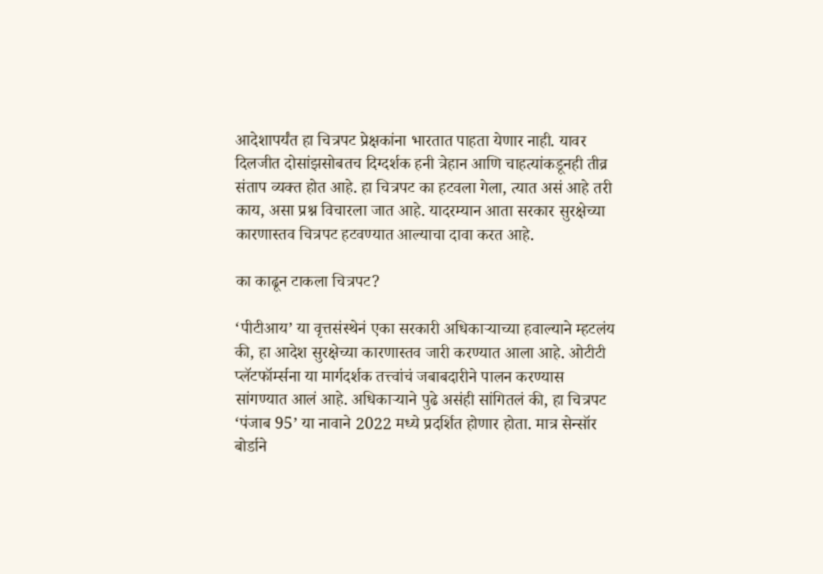आदेशापर्यंत हा चित्रपट प्रेक्षकांना भारतात पाहता येणार नाही. यावर दिलजीत दोसांझसोबतच दिग्दर्शक हनी त्रेहान आणि चाहत्यांकडूनही तीव्र संताप व्यक्त होत आहे. हा चित्रपट का हटवला गेला, त्यात असं आहे तरी काय, असा प्रश्न विचारला जात आहे. यादरम्यान आता सरकार सुरक्षेच्या कारणास्तव चित्रपट हटवण्यात आल्याचा दावा करत आहे.

का काढून टाकला चित्रपट?

‘पीटीआय’ या वृत्तसंस्थेनं एका सरकारी अधिकाऱ्याच्या हवाल्याने म्हटलंय की, हा आदेश सुरक्षेच्या कारणास्तव जारी करण्यात आला आहे. ओटीटी प्लॅटफॉर्म्सना या मार्गदर्शक तत्त्वांचं जबाबदारीने पालन करण्यास सांगण्यात आलं आहे. अधिकाऱ्याने पुढे असंही सांगितलं की, हा चित्रपट ‘पंजाब 95’ या नावाने 2022 मध्ये प्रदर्शित होणार होता. मात्र सेन्सॉर बोर्डाने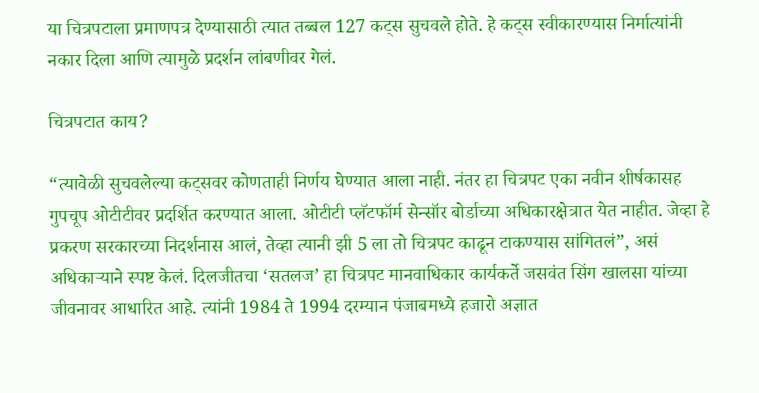या चित्रपटाला प्रमाणपत्र देण्यासाठी त्यात तब्बल 127 कट्स सुचवले होते. हे कट्स स्वीकारण्यास निर्मात्यांनी नकार दिला आणि त्यामुळे प्रदर्शन लांबणीवर गेलं.

चित्रपटात काय?

“त्यावेळी सुचवलेल्या कट्सवर कोणताही निर्णय घेण्यात आला नाही. नंतर हा चित्रपट एका नवीन शीर्षकासह गुपचूप ओटीटीवर प्रदर्शित करण्यात आला. ओटीटी प्लॅटफॉर्म सेन्सॉर बोर्डाच्या अधिकारक्षेत्रात येत नाहीत. जेव्हा हे प्रकरण सरकारच्या निदर्शनास आलं, तेव्हा त्यानी झी 5 ला तो चित्रपट काढून टाकण्यास सांगितलं”, असं अधिकाऱ्याने स्पष्ट केलं. दिलजीतचा ‘सतलज’ हा चित्रपट मानवाधिकार कार्यकर्ते जसवंत सिंग खालसा यांच्या जीवनावर आधारित आहे. त्यांनी 1984 ते 1994 दरम्यान पंजाबमध्ये हजारो अज्ञात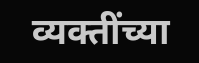व्यक्तींच्या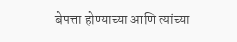बेपत्ता होण्याच्या आणि त्यांच्या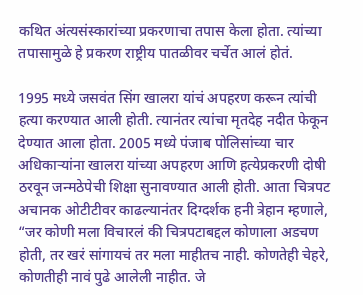कथित अंत्यसंस्कारांच्या प्रकरणाचा तपास केला होता. त्यांच्या तपासामुळे हे प्रकरण राष्ट्रीय पातळीवर चर्चेत आलं होतं.

1995 मध्ये जसवंत सिंग खालरा यांचं अपहरण करून त्यांची हत्या करण्यात आली होती. त्यानंतर त्यांचा मृतदेह नदीत फेकून देण्यात आला होता. 2005 मध्ये पंजाब पोलिसांच्या चार अधिकाऱ्यांना खालरा यांच्या अपहरण आणि हत्येप्रकरणी दोषी ठरवून जन्मठेपेची शिक्षा सुनावण्यात आली होती. आता चित्रपट अचानक ओटीटीवर काढल्यानंतर दिग्दर्शक हनी त्रेहान म्हणाले, “जर कोणी मला विचारलं की चित्रपटाबद्दल कोणाला अडचण होती, तर खरं सांगायचं तर मला माहीतच नाही. कोणतेही चेहरे, कोणतीही नावं पुढे आलेली नाहीत. जे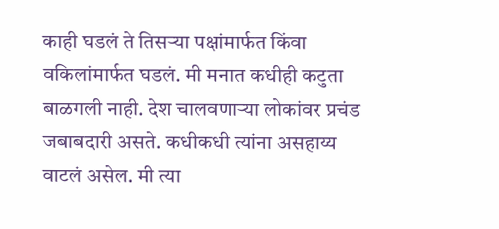काही घडलं ते तिसऱ्या पक्षांमार्फत किंवा वकिलांमार्फत घडलं. मी मनात कधीही कटुता बाळगली नाही. देश चालवणाऱ्या लोकांवर प्रचंड जबाबदारी असते. कधीकधी त्यांना असहाय्य वाटलं असेल. मी त्या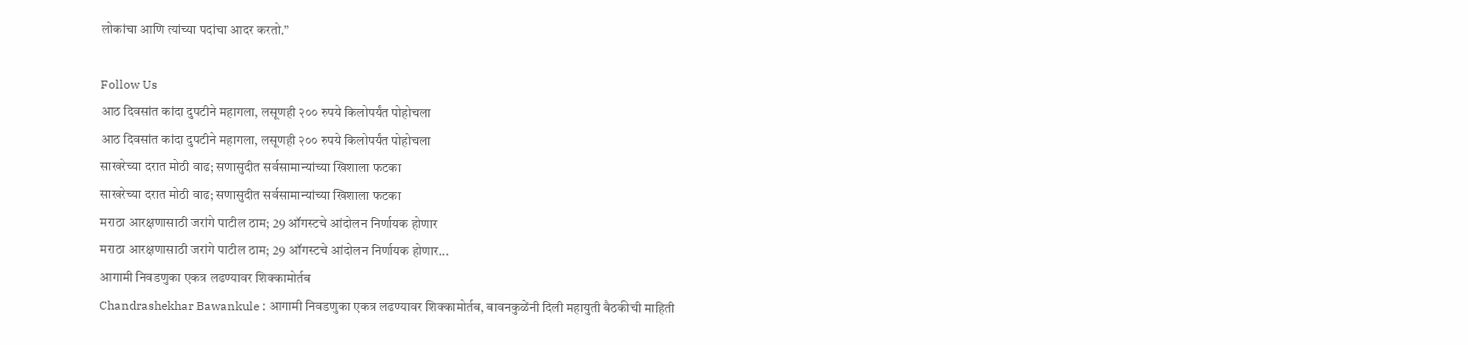लोकांचा आणि त्यांच्या पदांचा आदर करतो.”

Follow Us
आठ दिवसांत कांदा दुपटीने महागला, लसूणही २०० रुपये किलोपर्यंत पोहोचला
आठ दिवसांत कांदा दुपटीने महागला, लसूणही २०० रुपये किलोपर्यंत पोहोचला
साखरेच्या दरात मोठी वाढ; सणासुदीत सर्वसामान्यांच्या खिशाला फटका
साखरेच्या दरात मोठी वाढ; सणासुदीत सर्वसामान्यांच्या खिशाला फटका
मराठा आरक्षणासाठी जरांगे पाटील ठाम; 29 ऑगस्टचे आंदोलन निर्णायक होणार
मराठा आरक्षणासाठी जरांगे पाटील ठाम; 29 ऑगस्टचे आंदोलन निर्णायक होणार...
आगामी निवडणुका एकत्र लढण्यावर शिक्कामोर्तब
Chandrashekhar Bawankule : आगामी निवडणुका एकत्र लढण्यावर शिक्कामोर्तब, बावनकुळेंनी दिली महायुती बैठकीची माहिती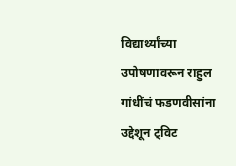विद्यार्थ्यांच्या उपोषणावरून राहुल गांधींचं फडणवीसांना उद्देशून ट्विट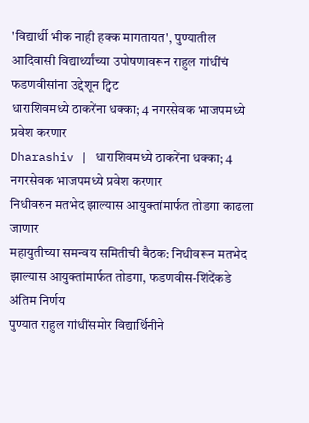'विद्यार्थी भीक नाही हक्क मागतायत', पुण्यातील आदिवासी विद्यार्थ्यांच्या उपोषणावरून राहुल गांधींचं फडणवीसांना उद्देशून ट्विट
धाराशिवमध्ये ठाकरेंना धक्का; 4 नगरसेवक भाजपमध्ये प्रवेश करणार
Dharashiv | धाराशिवमध्ये ठाकरेंना धक्का; 4 नगरसेवक भाजपमध्ये प्रवेश करणार
निधीवरुन मतभेद झाल्यास आयुक्तांमार्फत तोडगा काढला जाणार
महायुतीच्या समन्वय समितीची बैठक: निधीवरून मतभेद झाल्यास आयुक्तांमार्फत तोडगा, फडणवीस-शिंदेंकडे अंतिम निर्णय
पुण्यात राहुल गांधींसमोर विद्यार्थिनीने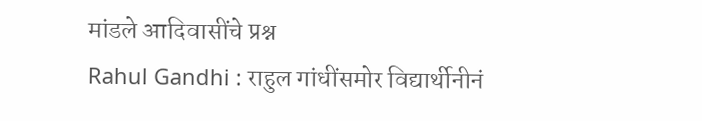मांडले आदिवासींचे प्रश्न
Rahul Gandhi : राहुल गांधींसमोर विद्यार्थीनीनं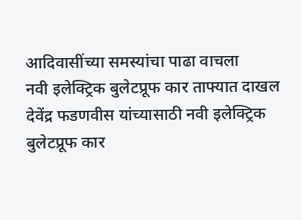आदिवासींच्या समस्यांचा पाढा वाचला
नवी इलेक्ट्रिक बुलेटप्रूफ कार ताफ्यात दाखल
देवेंद्र फडणवीस यांच्यासाठी नवी इलेक्ट्रिक बुलेटप्रूफ कार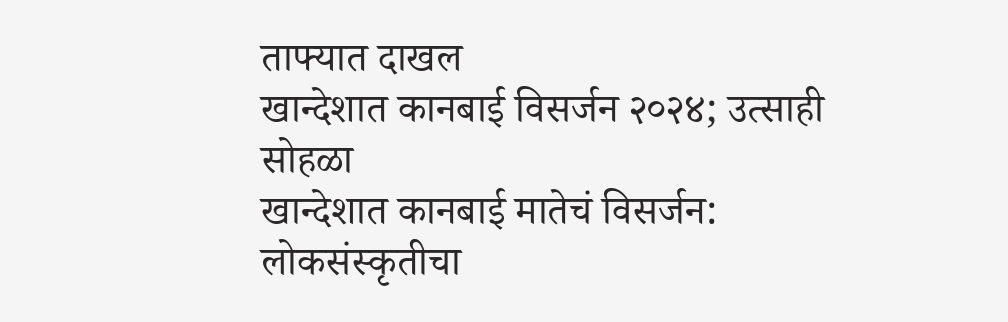ताफ्यात दाखल
खान्देशात कानबाई विसर्जन २०२४; उत्साही सोहळा
खान्देशात कानबाई मातेचं विसर्जन: लोकसंस्कृतीचा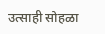उत्साही सोहळा